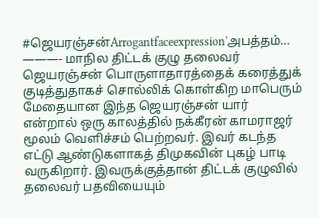#ஜெயரஞ்சன்Arrogantfaceexpression'அபத்தம்…
———- மாநில திட்டக் குழு தலைவர் ஜெயரஞ்சன் பொருளாதாரத்தைக் கரைத்துக் குடித்துதாகச் சொல்லிக் கொள்கிற மாபெரும் மேதையான இந்த ஜெயரஞ்சன் யார் என்றால் ஒரு காலத்தில் நக்கீரன் காமராஜர் மூலம் வெளிச்சம் பெற்றவர். இவர் கடந்த எட்டு ஆண்டுகளாகத் திமுகவின் புகழ் பாடி வருகிறார். இவருக்குத்தான் திட்டக் குழுவில் தலைவர் பதவியையும்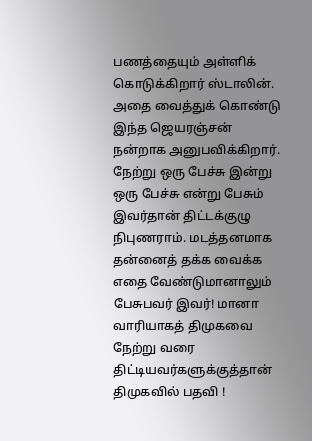பணத்தையும் அள்ளிக் கொடுக்கிறார் ஸ்டாலின். அதை வைத்துக் கொண்டு இந்த ஜெயரஞ்சன் நன்றாக அனுபவிக்கிறார். நேற்று ஒரு பேச்சு இன்று ஒரு பேச்சு என்று பேசும் இவர்தான் திட்டக்குழு நிபுணராம். மடத்தனமாக தன்னைத் தக்க வைக்க எதை வேண்டுமானாலும் பேசுபவர் இவர்! மானா வாரியாகத் திமுகவை நேற்று வரை திட்டியவர்களுக்குத்தான் திமுகவில் பதவி !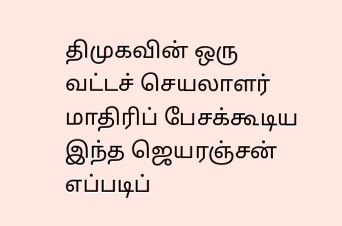திமுகவின் ஒரு வட்டச் செயலாளர் மாதிரிப் பேசக்கூடிய இந்த ஜெயரஞ்சன் எப்படிப்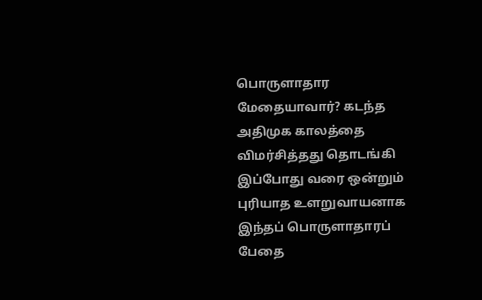பொருளாதார மேதையாவார்? கடந்த அதிமுக காலத்தை விமர்சித்தது தொடங்கி இப்போது வரை ஒன்றும் புரியாத உளறுவாயனாக இந்தப் பொருளாதாரப் பேதை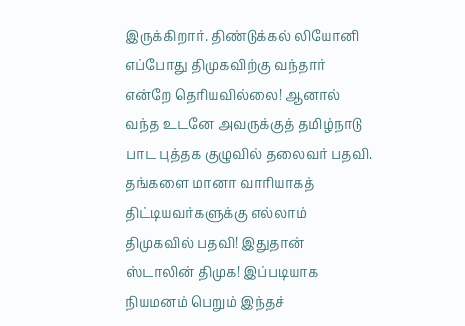இருக்கிறார். திண்டுக்கல் லியோனி எப்போது திமுகவிற்கு வந்தார் என்றே தெரியவில்லை! ஆனால் வந்த உடனே அவருக்குத் தமிழ்நாடு பாட புத்தக குழுவில் தலைவர் பதவி. தங்களை மானா வாரியாகத் திட்டியவர்களுக்கு எல்லாம் திமுகவில் பதவி! இதுதான் ஸ்டாலின் திமுக! இப்படியாக நியமனம் பெறும் இந்தச்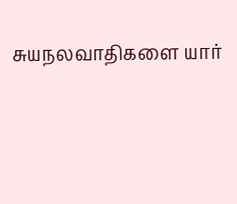சுயநலவாதிகளை யார்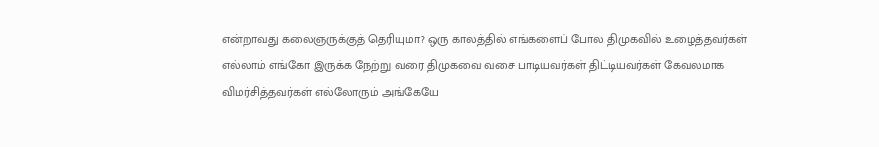என்றாவது கலைஞருக்குத் தெரியுமா? ஒரு காலத்தில் எங்களைப் போல திமுகவில் உழைத்தவர்கள் எல்லாம் எங்கோ இருக்க நேற்று வரை திமுகவை வசை பாடியவர்கள் திட்டியவர்கள் கேவலமாக விமர்சித்தவர்கள் எல்லோரும் அங்கேயே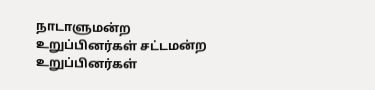நாடாளுமன்ற உறுப்பினர்கள் சட்டமன்ற உறுப்பினர்கள்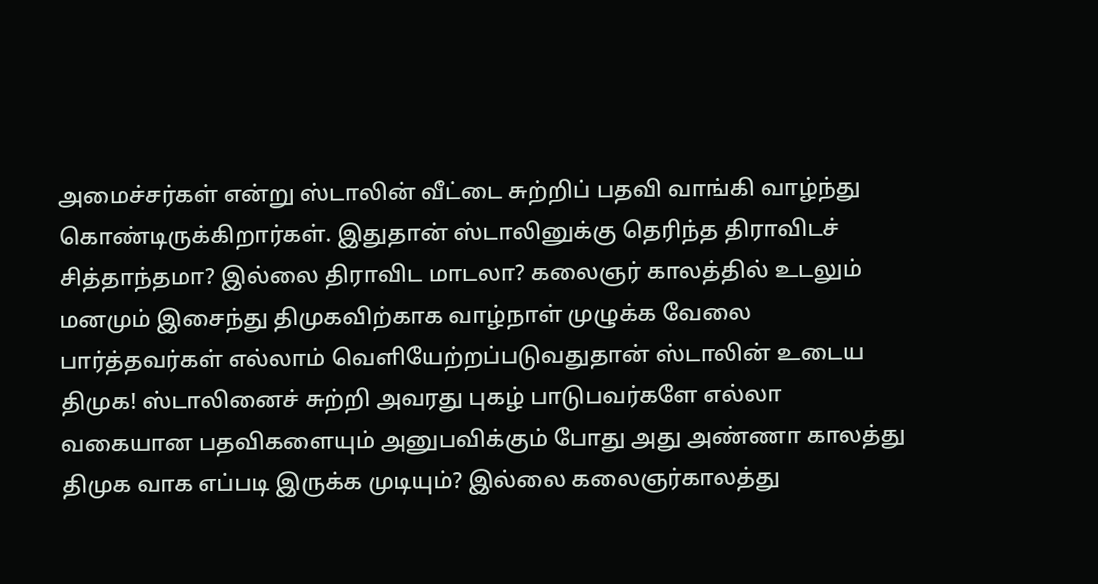அமைச்சர்கள் என்று ஸ்டாலின் வீட்டை சுற்றிப் பதவி வாங்கி வாழ்ந்து கொண்டிருக்கிறார்கள். இதுதான் ஸ்டாலினுக்கு தெரிந்த திராவிடச் சித்தாந்தமா? இல்லை திராவிட மாடலா? கலைஞர் காலத்தில் உடலும் மனமும் இசைந்து திமுகவிற்காக வாழ்நாள் முழுக்க வேலை பார்த்தவர்கள் எல்லாம் வெளியேற்றப்படுவதுதான் ஸ்டாலின் உடைய திமுக! ஸ்டாலினைச் சுற்றி அவரது புகழ் பாடுபவர்களே எல்லா வகையான பதவிகளையும் அனுபவிக்கும் போது அது அண்ணா காலத்து திமுக வாக எப்படி இருக்க முடியும்? இல்லை கலைஞர்காலத்து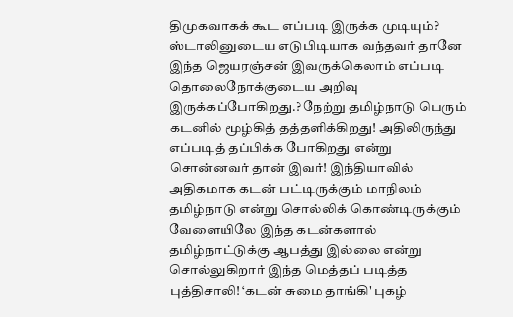திமுகவாகக் கூட எப்படி இருக்க முடியும்? ஸ்டாலினுடைய எடுபிடியாக வந்தவர் தானே இந்த ஜெயரஞ்சன் இவருக்கெலாம் எப்படி தொலைநோக்குடைய அறிவு இருக்கப்போகிறது.? நேற்று தமிழ்நாடு பெரும் கடனில் மூழ்கித் தத்தளிக்கிறது! அதிலிருந்து எப்படித் தப்பிக்க போகிறது என்று சொன்னவர் தான் இவர்! இந்தியாவில் அதிகமாக கடன் பட்டிருக்கும் மாநிலம் தமிழ்நாடு என்று சொல்லிக் கொண்டிருக்கும் வேளையிலே இந்த கடன்களால் தமிழ்நாட்டுக்கு ஆபத்து இல்லை என்று சொல்லுகிறார் இந்த மெத்தப் படித்த புத்திசாலி! ‘கடன் சுமை தாங்கி' புகழ்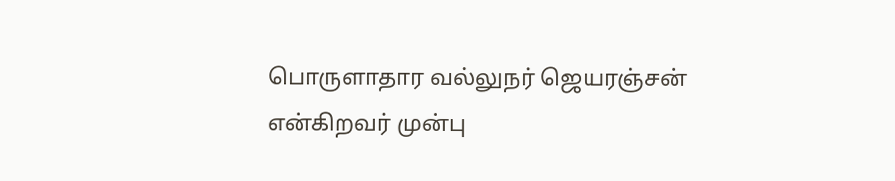பொருளாதார வல்லுநர் ஜெயரஞ்சன் என்கிறவர் முன்பு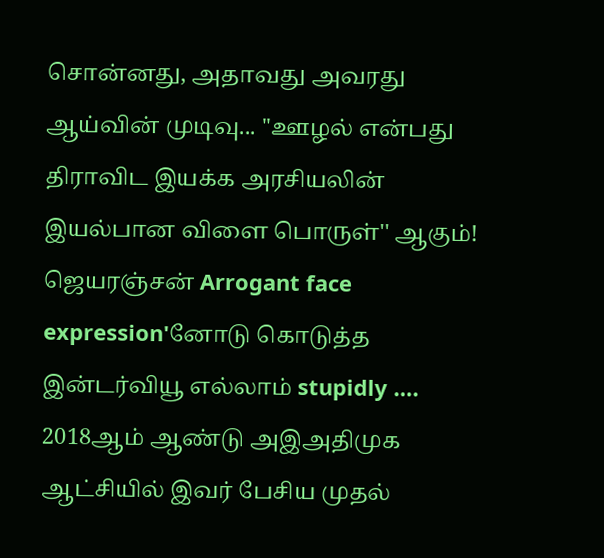சொன்னது, அதாவது அவரது ஆய்வின் முடிவு... ''ஊழல் என்பது திராவிட இயக்க அரசியலின் இயல்பான விளை பொருள்'' ஆகும்! ஜெயரஞ்சன் Arrogant face expression'னோடு கொடுத்த இன்டர்வியூ எல்லாம் stupidly …. 2018ஆம் ஆண்டு அஇஅதிமுக ஆட்சியில் இவர் பேசிய முதல்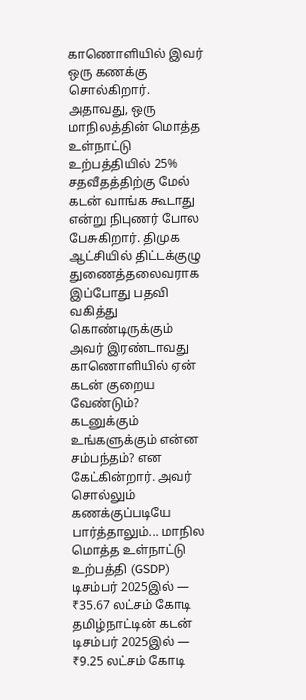காணொளியில் இவர் ஒரு கணக்கு சொல்கிறார். அதாவது, ஒரு மாநிலத்தின் மொத்த உள்நாட்டு உற்பத்தியில் 25% சதவீதத்திற்கு மேல் கடன் வாங்க கூடாது என்று நிபுணர் போல பேசுகிறார். திமுக ஆட்சியில் திட்டக்குழு துணைத்தலைவராக இப்போது பதவி வகித்து கொண்டிருக்கும் அவர் இரண்டாவது காணொளியில் ஏன் கடன் குறைய வேண்டும்? கடனுக்கும் உங்களுக்கும் என்ன சம்பந்தம்? என கேட்கின்றார். அவர் சொல்லும் கணக்குப்படியே பார்த்தாலும்... மாநில மொத்த உள்நாட்டு உற்பத்தி (GSDP) டிசம்பர் 2025இல் — ₹35.67 லட்சம் கோடி தமிழ்நாட்டின் கடன் டிசம்பர் 2025இல் — ₹9.25 லட்சம் கோடி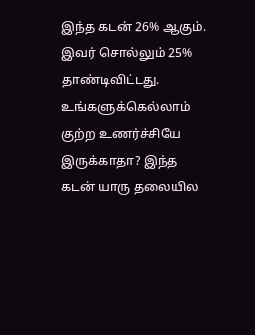இந்த கடன் 26% ஆகும். இவர் சொல்லும் 25% தாண்டிவிட்டது. உங்களுக்கெல்லாம் குற்ற உணர்ச்சியே இருக்காதா? இந்த கடன் யாரு தலையில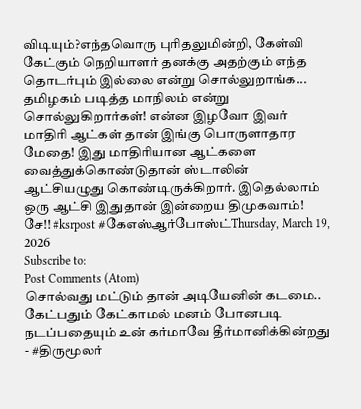விடியும்?எந்தவொரு புரிதலுமின்றி, கேள்வி கேட்கும் நெறியாளர் தனக்கு அதற்கும் எந்த தொடர்பும் இல்லை என்று சொல்லுறாங்க... தமிழகம் படித்த மாநிலம் என்று சொல்லுகிறார்கள்! என்ன இழவோ இவர் மாதிரி ஆட்கள் தான் இங்கு பொருளாதார மேதை! இது மாதிரியான ஆட்களை வைத்துக்கொண்டுதான் ஸ்டாலின் ஆட்சியழுது கொண்டிருக்கிறார். இதெல்லாம் ஒரு ஆட்சி இதுதான் இன்றைய திமுகவாம்! சே!! #ksrpost #கேஎஸ்ஆர்போஸ்ட்Thursday, March 19, 2026
Subscribe to:
Post Comments (Atom)
சொல்வது மட்டும் தான் அடியேனின் கடமை.. கேட்பதும் கேட்காமல் மனம் போனபடி நடப்பதையும் உன் கர்மாவே தீர்மானிக்கின்றது - #திருமூலர்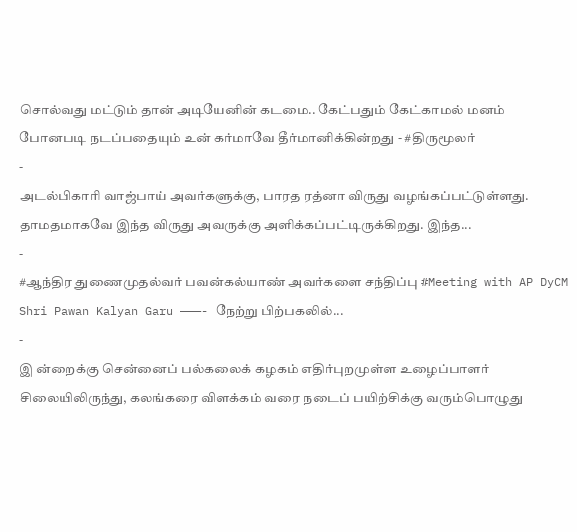சொல்வது மட்டும் தான் அடியேனின் கடமை.. கேட்பதும் கேட்காமல் மனம் போனபடி நடப்பதையும் உன் கர்மாவே தீர்மானிக்கின்றது - #திருமூலர்
-
அடல்பிகாரி வாஜ்பாய் அவர்களுக்கு, பாரத ரத்னா விருது வழங்கப்பட்டுள்ளது. தாமதமாகவே இந்த விருது அவருக்கு அளிக்கப்பட்டிருக்கிறது. இந்த...
-
#ஆந்திர துணைமுதல்வர் பவன்கல்யாண் அவர்களை சந்திப்பு #Meeting with AP DyCM Shri Pawan Kalyan Garu ———- நேற்று பிற்பகலில்...
-
இ ன்றைக்கு சென்னைப் பல்கலைக் கழகம் எதிர்புறமுள்ள உழைப்பாளர் சிலையிலிருந்து, கலங்கரை விளக்கம் வரை நடைப் பயிற்சிக்கு வரும்பொழுது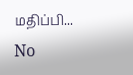மதிப்பி...
No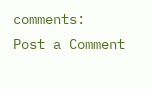comments:
Post a Comment